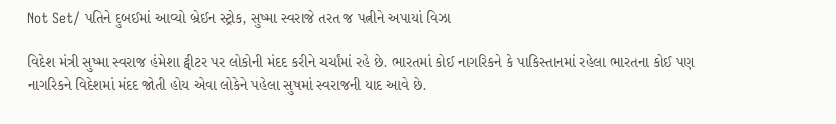Not Set/ પતિને દુબઈમાં આવ્યો બ્રેઈન સ્ટ્રોક, સુષ્મા સ્વરાજે તરત જ પત્નીને અપાયાં વિઝા

વિદેશ મંત્રી સુષ્મા સ્વરાજ હંમેશા ટ્વીટર પર લોકોની મંદદ કરીને ચર્ચાંમાં રહે છે. ભારતમાં કોઈ નાગરિકને કે પાકિસ્તાનમાં રહેલા ભારતના કોઈ પણ નાગરિકને વિદેશમાં મંદદ જોતી હોય એવા લોકેને પહેલા સુષમાં સ્વરાજની યાદ આવે છે.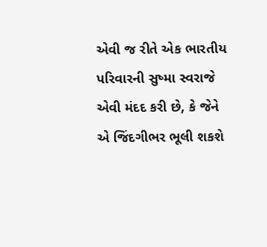એવી જ રીતે એક ભારતીય પરિવારની સુષ્મા સ્વરાજે એવી મંદદ કરી છે, કે જેને એ જિંદગીભર ભૂલી શકશે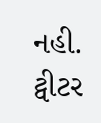નહી. ટ્વીટર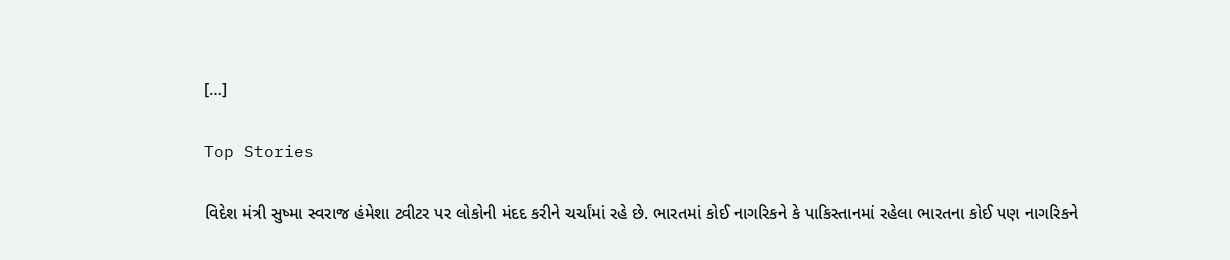[…]

Top Stories

વિદેશ મંત્રી સુષ્મા સ્વરાજ હંમેશા ટ્વીટર પર લોકોની મંદદ કરીને ચર્ચાંમાં રહે છે. ભારતમાં કોઈ નાગરિકને કે પાકિસ્તાનમાં રહેલા ભારતના કોઈ પણ નાગરિકને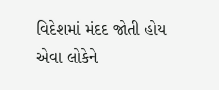વિદેશમાં મંદદ જોતી હોય એવા લોકેને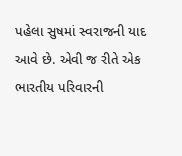પહેલા સુષમાં સ્વરાજની યાદ આવે છે. એવી જ રીતે એક ભારતીય પરિવારની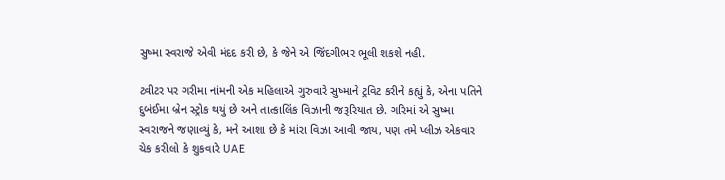સુષ્મા સ્વરાજે એવી મંદદ કરી છે, કે જેને એ જિંદગીભર ભૂલી શકશે નહી.

ટ્વીટર પર ગરીમા નાંમની એક મહિલાએ ગુરુવારે સુષ્માને ટ્રવિટ કરીને કહ્યું કે, એના પતિને દુબંઈમા બ્રેન સ્ટ્રોક થયું છે અને તાત્કાલિંક વિઝાની જરૂરિયાત છે. ગરિમાં એ સુષ્મા સ્વરાજને જણાવ્યું કે, મને આશા છે કે માંરા વિઝા આવી જાય, પણ તમે પ્લીઝ એકવાર ચેક કરીલો કે શુકવારે UAE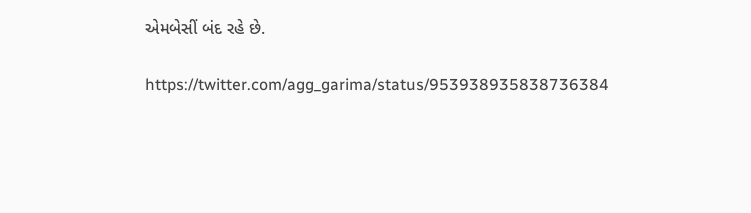એમબેસીં બંદ રહે છે.

https://twitter.com/agg_garima/status/953938935838736384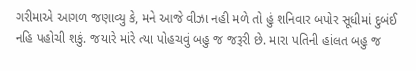ગરીમાએ આગળ જણાવ્યુ કે, મને આજે વીઝા નહી મળે તો હું શનિવાર બપોર સૂધીમાં દુબંઈ નહિ પહોચી શકું. જયારે માંરે ત્યા પોહચવું બહુ જ જરૂરી છે. મારા પતિની હાંલત બહુ જ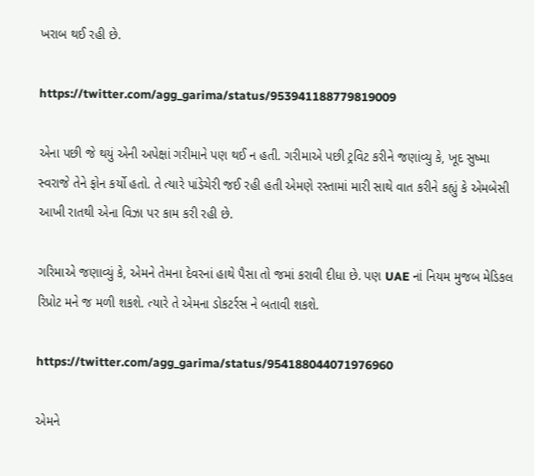ખરાબ થઈ રહી છે.

https://twitter.com/agg_garima/status/953941188779819009

એના પછી જે થયું એની અપેક્ષાં ગરીમાને પણ થઈ ન હતી. ગરીમાએ પછી ટ્રવિટ કરીને જણાંવ્યુ કે, ખૂદ સુષ્મા સ્વરાજે તેને ફોન કર્યો હતો. તે ત્યારે પાંડેચેરી જઈ રહી હતી એમણે રસ્તામાં મારી સાથે વાત કરીને કહ્યું કે એમબેસી આખી રાતથી એના વિઝા પર કામ કરી રહી છે.

ગરિમાએ જણાવ્યું કે, એમને તેમના દેવરનાં હાથે પૈસા તો જમાં કરાવી દીધા છે. પણ UAE નાં નિયમ મુજબ મેડિકલ રિપ્રોટ મને જ મળી શકશે. ત્યારે તે એમના ડોકટર્રસ ને બતાવી શકશે.

https://twitter.com/agg_garima/status/954188044071976960

એમને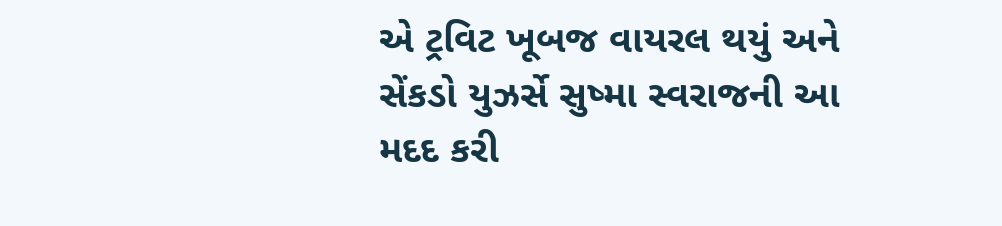એ ટ્રવિટ ખૂબજ વાયરલ થયું અને સેંકડો યુઝર્સે સુષ્મા સ્વરાજની આ મદદ કરી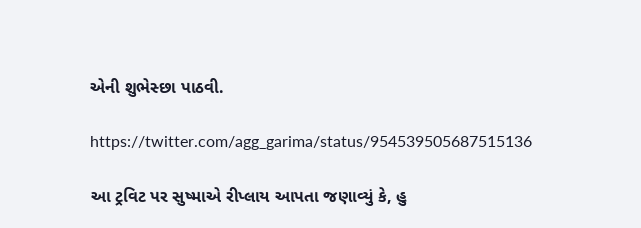એની શુભેસ્છા પાઠવી.

https://twitter.com/agg_garima/status/954539505687515136

આ ટ્રવિટ પર સુષ્માએ રીપ્લાય આપતા જણાવ્યું કે, હુ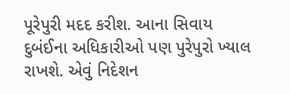પૂરેપુરી મદદ કરીશ. આના સિવાય દુબંઈના અધિકારીઓ પણ પુરેપુરો ખ્યાલ રાખશે. એવું નિદેશન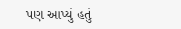પણ આપ્યું હતું